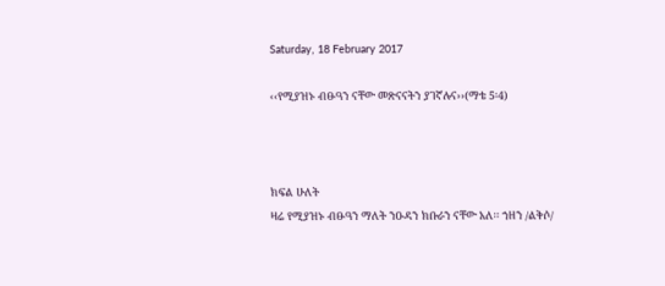Saturday, 18 February 2017

‹‹የሚያዝኑ ብፁዓን ናቸው መጽናናትን ያገኛሉና››(ማቴ 5፡4)



ክፍል ሁለት
ዛሬ የሚያዝኑ ብፁዓን ማለት ንዑዳን ክቡራን ናቸው አለ፡፡ ኀዘን /ልቅሶ/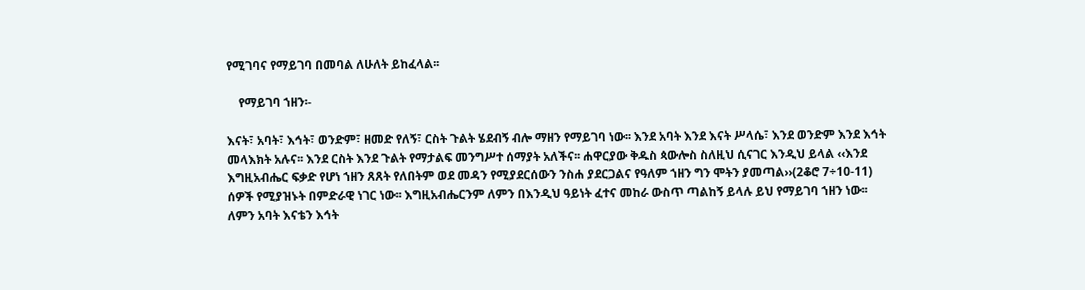የሚገባና የማይገባ በመባል ለሁለት ይከፈላል፡፡

    የማይገባ ኀዘን፡-

እናት፣ አባት፣ እኅት፣ ወንድም፣ ዘመድ የለኝ፣ ርስት ጉልት ሄደብኝ ብሎ ማዘን የማይገባ ነው፡፡ እንደ አባት እንደ እናት ሥላሴ፣ እንደ ወንድም እንደ እኅት መላእክት አሉና፡፡ እንደ ርስት እንደ ጉልት የማታልፍ መንግሥተ ሰማያት አለችና፡፡ ሐዋርያው ቅዱስ ጳውሎስ ስለዚህ ሲናገር እንዲህ ይላል ‹‹እንደ እግዚአብሔር ፍቃድ የሆነ ኀዘን ጸጸት የለበትም ወደ መዳን የሚያደርሰውን ንስሐ ያደርጋልና የዓለም ኀዘን ግን ሞትን ያመጣል››(2ቆሮ 7÷10-11)
ሰዎች የሚያዝኑት በምድራዊ ነገር ነው፡፡ እግዚአብሔርንም ለምን በእንዲህ ዓይነት ፈተና መከራ ውስጥ ጣልከኝ ይላሉ ይህ የማይገባ ኀዘን ነው፡፡ ለምን አባት እናቴን እኅት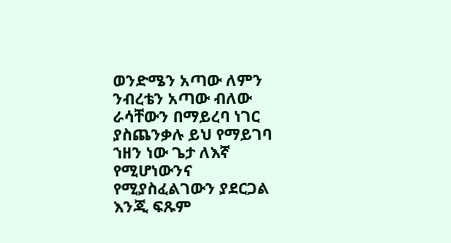ወንድሜን አጣው ለምን ንብረቴን አጣው ብለው ራሳቸውን በማይረባ ነገር ያስጨንቃሉ ይህ የማይገባ ኀዘን ነው ጌታ ለእኛ የሚሆነውንና የሚያስፈልገውን ያደርጋል እንጂ ፍጹም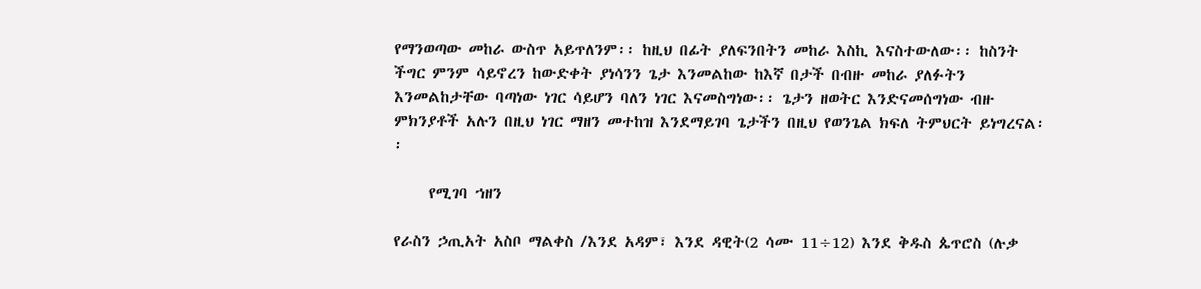የማንወጣው መከራ ውስጥ አይጥለንም፡፡ ከዚህ በፊት ያለፍንበትን መከራ እስኪ እናስተውለው፡፡ ከስንት ችግር ምንም ሳይኖረን ከውድቀት ያነሳንን ጌታ እንመልከው ከእኛ በታች በብዙ መከራ ያለፉትን እንመልከታቸው ባጣነው ነገር ሳይሆን ባለን ነገር እናመስግነው፡፡ ጌታን ዘወትር እንድናመሰግነው ብዙ ምክንያቶች አሉን በዚህ ነገር ማዘን መተከዝ እንደማይገባ ጌታችን በዚህ የወንጌል ክፍለ ትምህርት ይነግረናል፡፡

     የሚገባ ኀዘን

የራስን ኃጢአት አስቦ ማልቀስ /እንደ አዳም፣ እንደ ዳዊት(2 ሳሙ 11÷12) እንደ ቅዱስ ጴጥሮስ (ሉቃ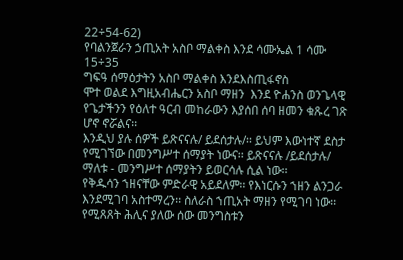22÷54-62)
የባልንጀራን ኃጢአት አስቦ ማልቀስ እንደ ሳሙኤል 1 ሳሙ 15÷35
ግፍዓ ሰማዕታትን አስቦ ማልቀስ እንደእስጢፋኖስ
ሞተ ወልደ እግዚአብሔርን አስቦ ማዘን  እንደ ዮሐንስ ወንጌላዊ የጌታችንን የዕለተ ዓርብ መከራውን እያሰበ ሰባ ዘመን ቁጹረ ገጽ ሆኖ ኖሯልና፡፡
እንዲህ ያሉ ሰዎች ይጽናናሉ/ ይደሰታሉ/፡፡ ይህም እውነተኛ ደስታ የሚገኘው በመንግሥተ ሰማያት ነውና፡፡ ይጽናናሉ /ይደሰታሉ/ ማለቱ - መንግሥተ ሰማያትን ይወርሳሉ ሲል ነው፡፡
የቅዱሳን ኀዘናቸው ምድራዊ አይደለም፡፡ የእነርሱን ኀዘን ልንጋራ እንደሚገባ አስተማረን፡፡ ስለራስ ኀጢአት ማዘን የሚገባ ነው፡፡ የሚጸጸት ሕሊና ያለው ሰው መንግስቱን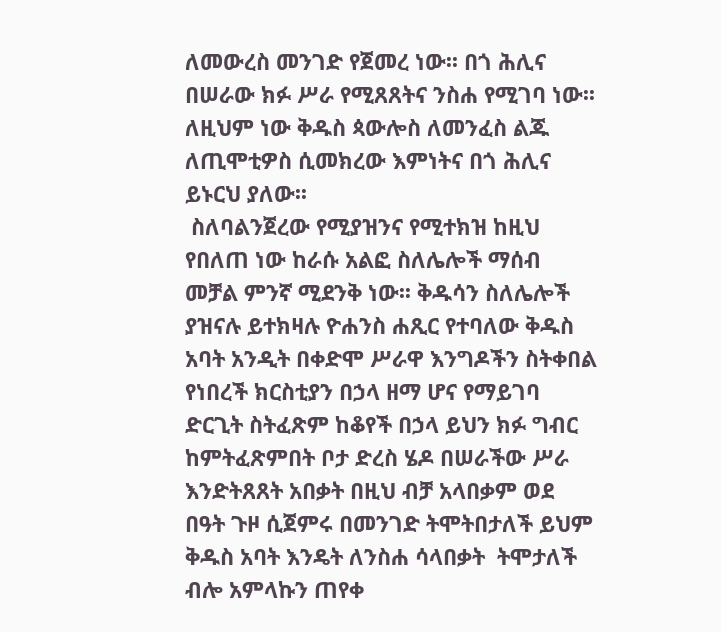ለመውረስ መንገድ የጀመረ ነው፡፡ በጎ ሕሊና በሠራው ክፉ ሥራ የሚጸጸትና ንስሐ የሚገባ ነው፡፡ለዚህም ነው ቅዱስ ጳውሎስ ለመንፈስ ልጁ ለጢሞቲዎስ ሲመክረው እምነትና በጎ ሕሊና ይኑርህ ያለው፡፡
 ስለባልንጀረው የሚያዝንና የሚተክዝ ከዚህ የበለጠ ነው ከራሱ አልፎ ስለሌሎች ማሰብ መቻል ምንኛ ሚደንቅ ነው፡፡ ቅዱሳን ስለሌሎች ያዝናሉ ይተክዛሉ ዮሐንስ ሐጺር የተባለው ቅዱስ አባት አንዲት በቀድሞ ሥራዋ እንግዶችን ስትቀበል የነበረች ክርስቲያን በኃላ ዘማ ሆና የማይገባ ድርጊት ስትፈጽም ከቆየች በኃላ ይህን ክፉ ግብር ከምትፈጽምበት ቦታ ድረስ ሄዶ በሠራችው ሥራ እንድትጸጸት አበቃት በዚህ ብቻ አላበቃም ወደ በዓት ጉዞ ሲጀምሩ በመንገድ ትሞትበታለች ይህም ቅዱስ አባት እንዴት ለንስሐ ሳላበቃት  ትሞታለች ብሎ አምላኩን ጠየቀ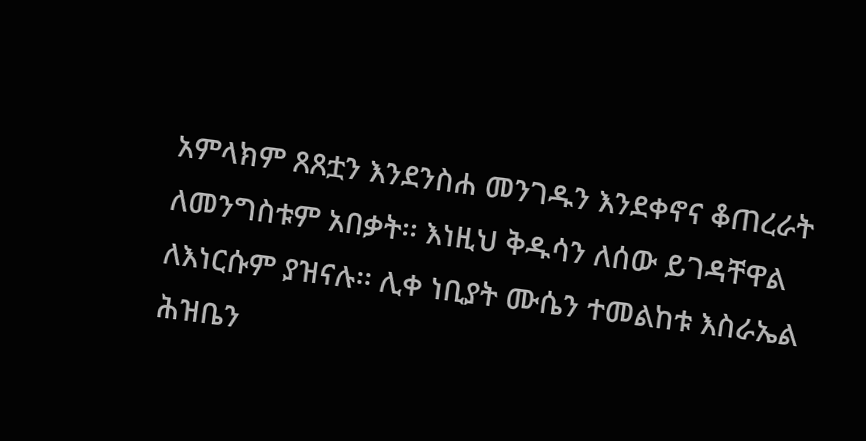አምላክም ጸጸቷን እንደንስሐ መንገዱን እንደቀኖና ቆጠረራት ለመንግስቱም አበቃት፡፡ እነዚህ ቅዱሳን ለሰው ይገዳቸዋል ለእነርሱም ያዝናሉ፡፡ ሊቀ ነቢያት ሙሴን ተመልከቱ እስራኤል ሕዝቤን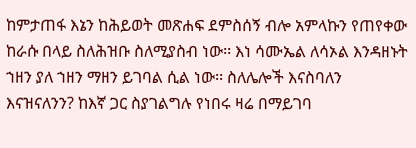ከምታጠፋ እኔን ከሕይወት መጽሐፍ ደምስሰኝ ብሎ አምላኩን የጠየቀው ከራሱ በላይ ስለሕዝቡ ስለሚያስብ ነው፡፡ እነ ሳሙኤል ለሳኦል እንዳዘኑት ኀዘን ያለ ኀዘን ማዘን ይገባል ሲል ነው፡፡ ስለሌሎች እናስባለን እናዝናለንን? ከእኛ ጋር ስያገልግሉ የነበሩ ዛሬ በማይገባ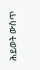ሕይወት ውስጥ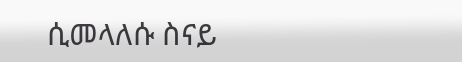ሲመላለሱ ስናይ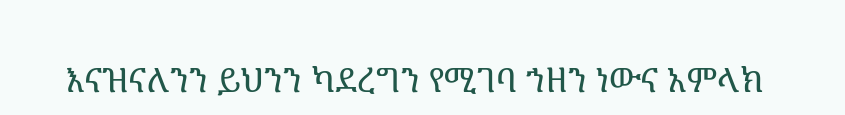እናዝናለንን ይህንን ካደረግን የሚገባ ኀዘን ነውና አምላክ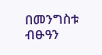በመንግስቱ ብፁዓን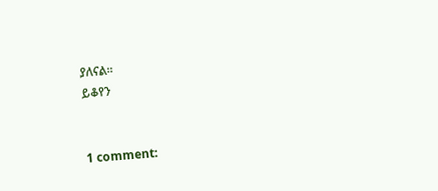ያለናል፡፡
ይቆየን


1 comment: